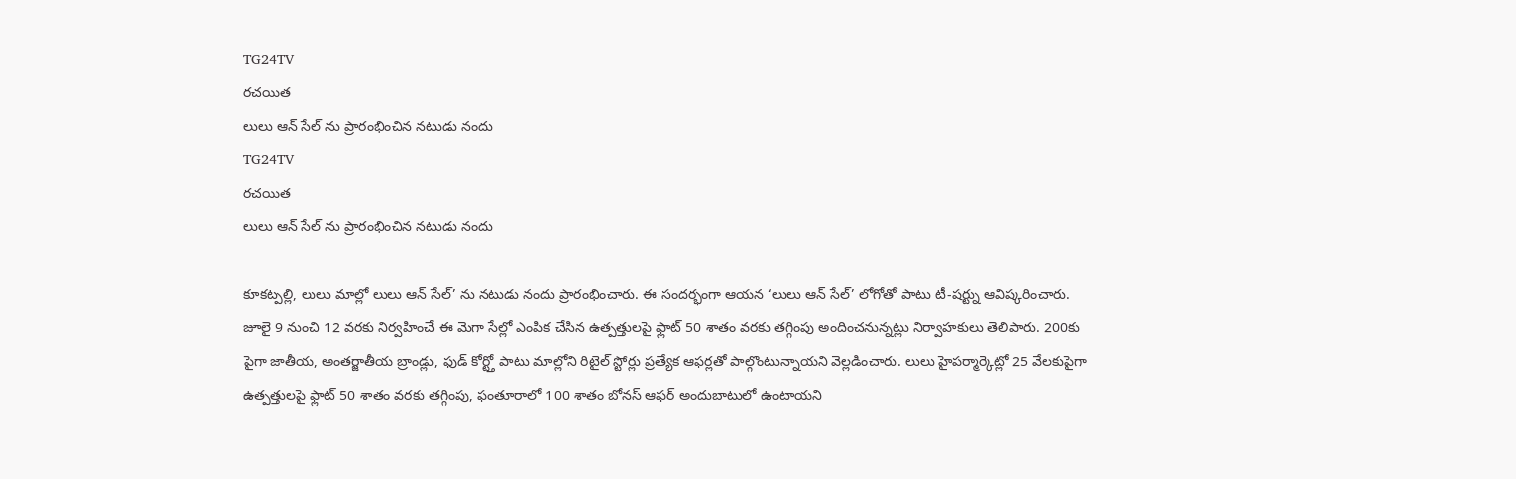TG24TV
రచయిత
లులు ఆన్ సేల్ ను ప్రారంభించిన నటుడు నందు
TG24TV
రచయిత
లులు ఆన్ సేల్ ను ప్రారంభించిన నటుడు నందు

కూకట్పల్లి, లులు మాల్లో లులు ఆన్ సేల్’ ను నటుడు నందు ప్రారంభించారు. ఈ సందర్భంగా ఆయన ‘లులు ఆన్ సేల్’ లోగోతో పాటు టీ-షర్ట్ను ఆవిష్కరించారు. జూలై 9 నుంచి 12 వరకు నిర్వహించే ఈ మెగా సేల్లో ఎంపిక చేసిన ఉత్పత్తులపై ఫ్లాట్ 50 శాతం వరకు తగ్గింపు అందించనున్నట్లు నిర్వాహకులు తెలిపారు. 200కు పైగా జాతీయ, అంతర్జాతీయ బ్రాండ్లు, ఫుడ్ కోర్ట్తో పాటు మాల్లోని రిటైల్ స్టోర్లు ప్రత్యేక ఆఫర్లతో పాల్గొంటున్నాయని వెల్లడించారు. లులు హైపర్మార్కెట్లో 25 వేలకుపైగా ఉత్పత్తులపై ఫ్లాట్ 50 శాతం వరకు తగ్గింపు, ఫంతూరాలో 100 శాతం బోనస్ ఆఫర్ అందుబాటులో ఉంటాయని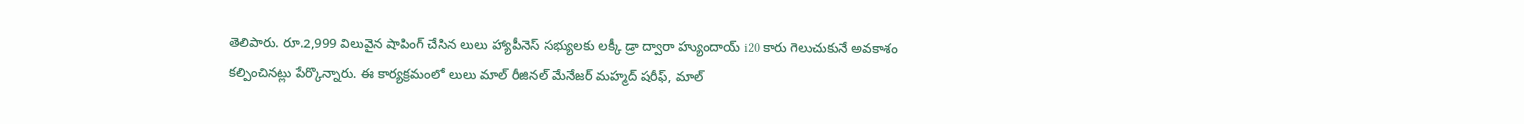తెలిపారు. రూ.2,999 విలువైన షాపింగ్ చేసిన లులు హ్యాపీనెస్ సభ్యులకు లక్కీ డ్రా ద్వారా హ్యుందాయ్ i20 కారు గెలుచుకునే అవకాశం కల్పించినట్లు పేర్కొన్నారు. ఈ కార్యక్రమంలో లులు మాల్ రీజినల్ మేనేజర్ మహ్మద్ షరీఫ్, మాల్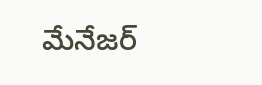మేనేజర్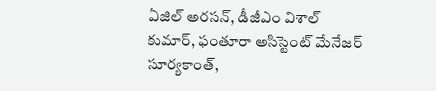ఏజిల్ అరసన్, డీజీఎం విశాల్ కుమార్, ఫంతూరా అసిస్టెంట్ మేనేజర్ సూర్యకాంత్,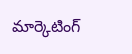మార్కెటింగ్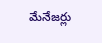మేనేజర్లు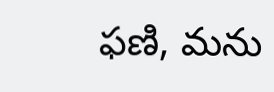ఫణి, మను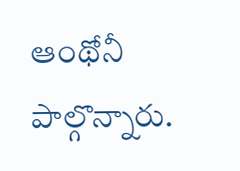ఆంథోనీ పాల్గొన్నారు.